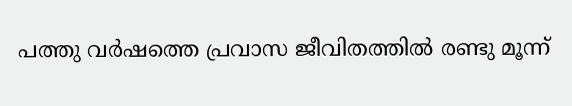പത്തു വർഷത്തെ പ്രവാസ ജീവിതത്തിൽ രണ്ടു മൂന്ന്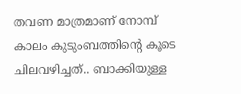തവണ മാത്രമാണ് നോമ്പ് കാലം കുടുംബത്തിന്റെ കൂടെ ചിലവഴിച്ചത്.. ബാക്കിയുള്ള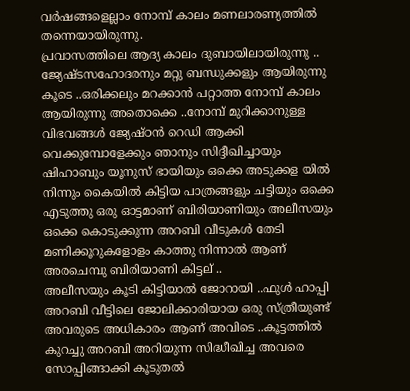വർഷങ്ങളെല്ലാം നോമ്പ് കാലം മണലാരണ്യത്തിൽ തന്നെയായിരുന്നു.
പ്രവാസത്തിലെ ആദ്യ കാലം ദുബായിലായിരുന്നു .. ജ്യേഷ്ടസഹോദരനും മറ്റു ബന്ധുക്കളും ആയിരുന്നു കൂടെ ..ഒരിക്കലും മറക്കാൻ പറ്റാത്ത നോമ്പ് കാലം ആയിരുന്നു അതൊക്കെ ..നോമ്പ് മുറിക്കാനുള്ള വിഭവങ്ങൾ ജ്യേഷ്ഠൻ റെഡി ആക്കി വെക്കുമ്പോളേക്കും ഞാനും സിദ്ദീഖിച്ചായും ഷിഹാബും യൂനുസ് ഭായിയും ഒക്കെ അടുക്കള യിൽ നിന്നും കൈയിൽ കിട്ടിയ പാത്രങ്ങളും ചട്ടിയും ഒക്കെ എടുത്തു ഒരു ഓട്ടമാണ് ബിരിയാണിയും അലീസയും ഒക്കെ കൊടുക്കുന്ന അറബി വീടുകൾ തേടി മണിക്കൂറുകളോളം കാത്തു നിന്നാൽ ആണ് അരചെമ്പു ബിരിയാണി കിട്ടല് ..
അലീസയും കൂടി കിട്ടിയാൽ ജോറായി ..ഫുൾ ഹാപ്പി അറബി വീട്ടിലെ ജോലിക്കാരിയായ ഒരു സ്ത്രീയുണ്ട് അവരുടെ അധികാരം ആണ് അവിടെ ..കൂട്ടത്തിൽ കുറച്ചു അറബി അറിയുന്ന സിദ്ധീഖിച്ച അവരെ സോപ്പിങ്ങാക്കി കൂടുതൽ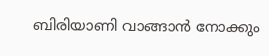ബിരിയാണി വാങ്ങാൻ നോക്കും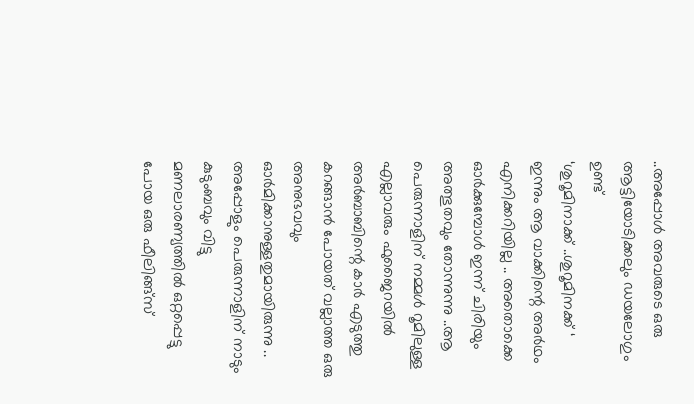..അപ്പോൾ അവരുടെ ഒരു ആട്ടിയോടിക്കലും ഡയലോഗും ഉണ്ട്
‘ശുറൂമിനാക്ക് ..ശുറൂമിനക്ക് ‘ ഇന്നും ആ വാക്കിന്റെ അർഥം എനിക്കറിയില്ല .. അതൊക്കെ ഓർക്കുമ്പോൾ ഇന്ന് ചിരിയും അത്ഭുതവും തോന്നുന്നു ..ആ പെരുന്നാളിന് നമ്മൾ റൂമിലുള്ള എല്ലാവരും ഫുജൈറയിൽ അർബാബിന്റെ കാർ എടുത്തു കറങ്ങാൻ പോയത് വല്ലാത്ത ഒരു അനുഭവവും ഓർമിക്കാനുള്ളതുമായിരുന്നു ..
അപ്പോളും പെരുന്നാളിന് നാടും കുടുംബവും വിട്ടു മണലാരണ്യത്തിൽ ഒറ്റപ്പെട്ടു പോയ ഒരു ഫീലിങ്ങ്സ്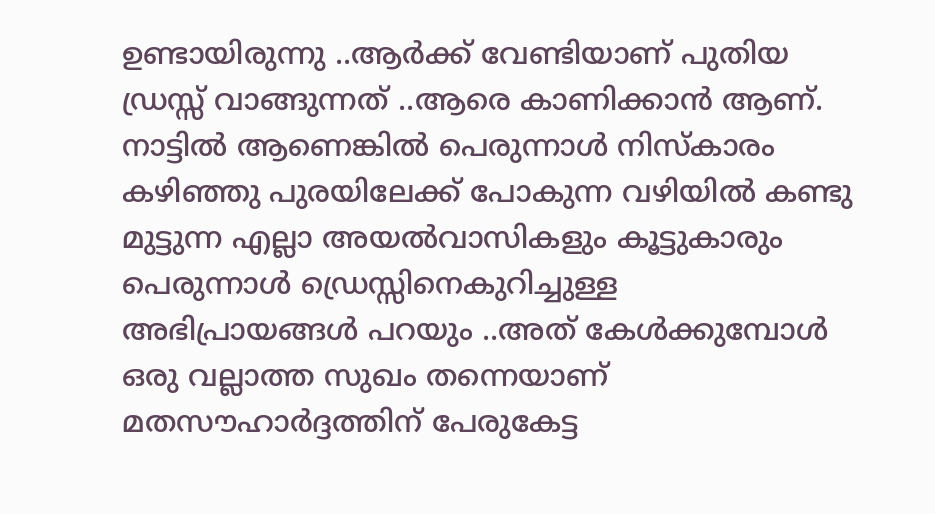ഉണ്ടായിരുന്നു ..ആർക്ക് വേണ്ടിയാണ് പുതിയ ഡ്രസ്സ് വാങ്ങുന്നത് ..ആരെ കാണിക്കാൻ ആണ്. നാട്ടിൽ ആണെങ്കിൽ പെരുന്നാൾ നിസ്കാരം കഴിഞ്ഞു പുരയിലേക്ക് പോകുന്ന വഴിയിൽ കണ്ടു മുട്ടുന്ന എല്ലാ അയൽവാസികളും കൂട്ടുകാരും പെരുന്നാൾ ഡ്രെസ്സിനെകുറിച്ചുള്ള അഭിപ്രായങ്ങൾ പറയും ..അത് കേൾക്കുമ്പോൾ ഒരു വല്ലാത്ത സുഖം തന്നെയാണ് മതസൗഹാർദ്ദത്തിന് പേരുകേട്ട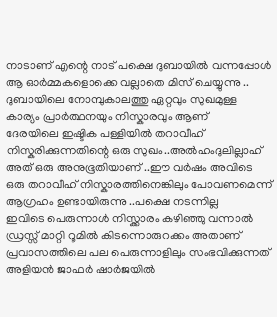നാടാണ് എന്റെ നാട് പക്ഷെ ദുബായിൽ വന്നപ്പോൾ ആ ഓർമ്മകളൊക്കെ വല്ലാതെ മിസ് ചെയ്യുന്നു ..
ദുബായിലെ നോമ്പുകാലത്തു ഏറ്റവും സുഖമുള്ള കാര്യം പ്രാർത്ഥനയും നിസ്കാരവും ആണ്
ദേരയിലെ ഇഷ്ടിക പള്ളിയിൽ തറാവീഹ് നിസ്കരിക്കുന്നതിന്റെ ഒരു സുഖം..അൽഹംദുലില്ലാഹ് അത് ഒരു അനുഭൂതിയാണ് ..ഈ വർഷം അവിടെ ഒരു തറാവീഹ് നിസ്കാരത്തിനെങ്കിലും പോവണമെന്ന് ആഗ്രഹം ഉണ്ടായിരുന്നു ..പക്ഷെ നടന്നില്ല
ഇവിടെ പെരുന്നാൾ നിസ്ക്കാരം കഴിഞ്ഞു വന്നാൽ ഡ്രസ്സ് മാറ്റി റൂമിൽ കിടന്നൊരുറക്കം അതാണ് പ്രവാസത്തിലെ പല പെരുന്നാളിലും സംഭവിക്കുന്നത്
അളിയൻ ജാഫർ ഷാർജയിൽ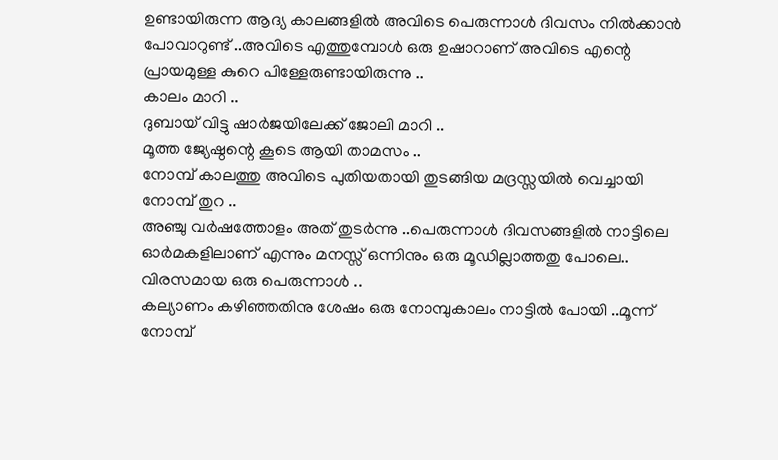ഉണ്ടായിരുന്ന ആദ്യ കാലങ്ങളിൽ അവിടെ പെരുന്നാൾ ദിവസം നിൽക്കാൻ പോവാറുണ്ട് ..അവിടെ എത്തുമ്പോൾ ഒരു ഉഷാറാണ് അവിടെ എന്റെ പ്രായമുള്ള കുറെ പിള്ളേരുണ്ടായിരുന്നു ..
കാലം മാറി ..
ദുബായ് വിട്ടു ഷാർജയിലേക്ക് ജോലി മാറി ..
മൂത്ത ജ്യേഷ്ഠന്റെ കൂടെ ആയി താമസം ..
നോമ്പ് കാലത്തു അവിടെ പുതിയതായി തുടങ്ങിയ മദ്രസ്സയിൽ വെച്ചായി നോമ്പ് തുറ ..
അഞ്ചു വർഷത്തോളം അത് തുടർന്നു ..പെരുന്നാൾ ദിവസങ്ങളിൽ നാട്ടിലെ ഓർമകളിലാണ് എന്നും മനസ്സ് ഒന്നിനും ഒരു മൂഡില്ലാത്തതു പോലെ..
വിരസമായ ഒരു പെരുന്നാൾ ..
കല്യാണം കഴിഞ്ഞതിനു ശേഷം ഒരു നോമ്പുകാലം നാട്ടിൽ പോയി ..മൂന്ന് നോമ്പ്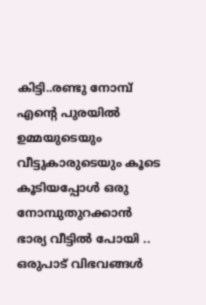കിട്ടി..രണ്ടു നോമ്പ് എന്റെ പുരയിൽ ഉമ്മയുടെയും വീട്ടുകാരുടെയും കൂടെ കൂടിയപ്പോൾ ഒരു നോമ്പുതുറക്കാൻ ഭാര്യ വീട്ടിൽ പോയി ..
ഒരുപാട് വിഭവങ്ങൾ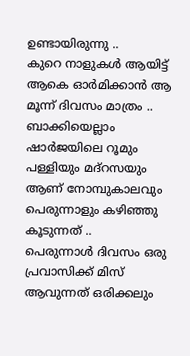ഉണ്ടായിരുന്നു ..
കുറെ നാളുകൾ ആയിട്ട് ആകെ ഓർമിക്കാൻ ആ മൂന്ന് ദിവസം മാത്രം ..
ബാക്കിയെല്ലാം ഷാർജയിലെ റൂമും പള്ളിയും മദ്റസയും ആണ് നോമ്പുകാലവും പെരുന്നാളും കഴിഞ്ഞു കൂടുന്നത് ..
പെരുന്നാൾ ദിവസം ഒരു പ്രവാസിക്ക് മിസ് ആവുന്നത് ഒരിക്കലും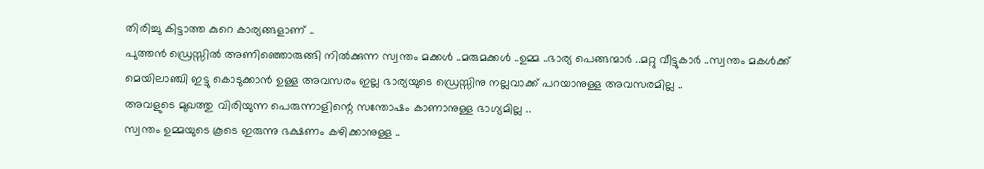തിരിച്ചു കിട്ടാത്ത കുറെ കാര്യങ്ങളാണ് ..
പുത്തൻ ഡ്രെസ്സിൽ അണിഞ്ഞൊരുങ്ങി നിൽക്കുന്ന സ്വന്തം മക്കൾ ..മരുമക്കൾ ..ഉമ്മ ..ഭാര്യ പെങ്ങന്മാർ ..മറ്റു വീട്ടുകാർ ..സ്വന്തം മകൾക്ക് മെയിലാഞ്ചി ഇട്ടു കൊടുക്കാൻ ഉള്ള അവസരം ഇല്ല ഭാര്യയുടെ ഡ്രെസ്സിനു നല്ലവാക്ക് പറയാനുള്ള അവസരമില്ല ..
അവളുടെ മുഖത്തു വിരിയുന്ന പെരുന്നാളിന്റെ സന്തോഷം കാണാനുള്ള ഭാഗ്യമില്ല ..
സ്വന്തം ഉമ്മയുടെ കൂടെ ഇരുന്നു ഭക്ഷണം കഴിക്കാനുള്ള ..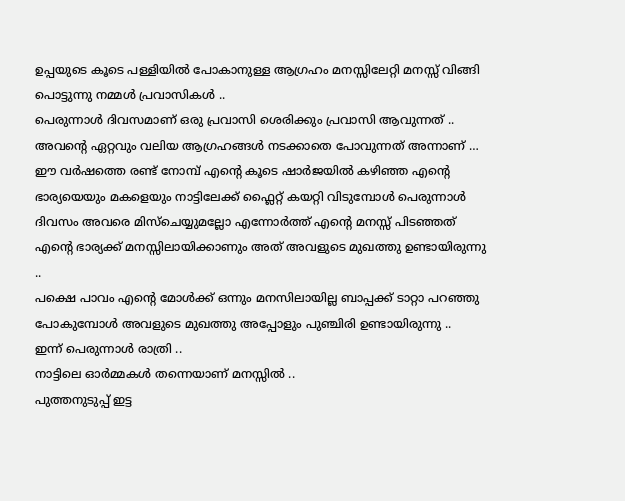ഉപ്പയുടെ കൂടെ പള്ളിയിൽ പോകാനുള്ള ആഗ്രഹം മനസ്സിലേറ്റി മനസ്സ് വിങ്ങി പൊട്ടുന്നു നമ്മൾ പ്രവാസികൾ ..
പെരുന്നാൾ ദിവസമാണ് ഒരു പ്രവാസി ശെരിക്കും പ്രവാസി ആവുന്നത് ..
അവന്റെ ഏറ്റവും വലിയ ആഗ്രഹങ്ങൾ നടക്കാതെ പോവുന്നത് അന്നാണ് …
ഈ വർഷത്തെ രണ്ട് നോമ്പ് എന്റെ കൂടെ ഷാർജയിൽ കഴിഞ്ഞ എന്റെ ഭാര്യയെയും മകളെയും നാട്ടിലേക്ക് ഫ്ലൈറ്റ് കയറ്റി വിടുമ്പോൾ പെരുന്നാൾ ദിവസം അവരെ മിസ്ചെയ്യുമല്ലോ എന്നോർത്ത് എന്റെ മനസ്സ് പിടഞ്ഞത് എന്റെ ഭാര്യക്ക് മനസ്സിലായിക്കാണും അത് അവളുടെ മുഖത്തു ഉണ്ടായിരുന്നു ..
പക്ഷെ പാവം എന്റെ മോൾക്ക് ഒന്നും മനസിലായില്ല ബാപ്പക്ക് ടാറ്റാ പറഞ്ഞു പോകുമ്പോൾ അവളുടെ മുഖത്തു അപ്പോളും പുഞ്ചിരി ഉണ്ടായിരുന്നു ..
ഇന്ന് പെരുന്നാൾ രാത്രി ..
നാട്ടിലെ ഓർമ്മകൾ തന്നെയാണ് മനസ്സിൽ ..
പുത്തനുടുപ്പ് ഇട്ട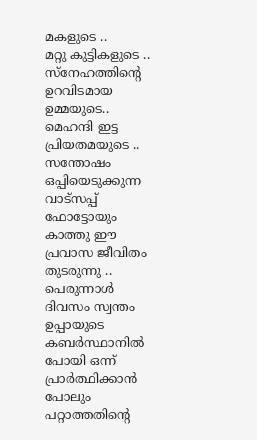മകളുടെ ..
മറ്റു കുട്ടികളുടെ ..
സ്നേഹത്തിന്റെ ഉറവിടമായ ഉമ്മയുടെ..
മെഹന്ദി ഇട്ട പ്രിയതമയുടെ ..
സന്തോഷം ഒപ്പിയെടുക്കുന്ന വാട്സപ്പ് ഫോട്ടോയും കാത്തു ഈ പ്രവാസ ജീവിതം തുടരുന്നു ..
പെരുന്നാൾ ദിവസം സ്വന്തം ഉപ്പായുടെ കബർസ്ഥാനിൽ പോയി ഒന്ന് പ്രാർത്ഥിക്കാൻ പോലും പറ്റാത്തതിന്റെ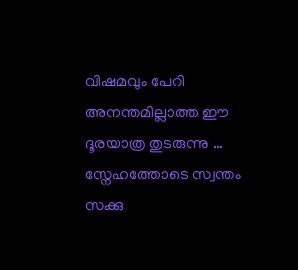വിഷമവും പേറി
അനന്തമില്ലാത്ത ഈ ദൂരയാത്ര തുടരുന്നു …
സ്നേഹത്തോടെ സ്വന്തം സക്കു